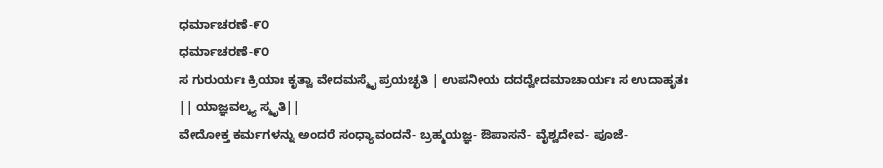ಧರ್ಮಾಚರಣೆ-೯೦
ಧರ್ಮಾಚರಣೆ-೯೦
ಸ ಗುರುರ್ಯಃ ಕ್ರಿಯಾಃ ಕೃತ್ವಾ ವೇದಮಸ್ಮೈ ಪ್ರಯಚ್ಛತಿ | ಉಪನೀಯ ದದದ್ವೇದಮಾಚಾರ್ಯಃ ಸ ಉದಾಹೃತಃ || ಯಾಜ್ಞವಲ್ಕ್ಯ ಸ್ಮೃತಿ||
ವೇದೋಕ್ತ ಕರ್ಮಗಳನ್ನು ಅಂದರೆ ಸಂಧ್ಯಾವಂದನೆ- ಬ್ರಹ್ಮಯಜ್ಞ- ಔಪಾಸನೆ- ವೈಶ್ವದೇವ- ಪೂಜೆ-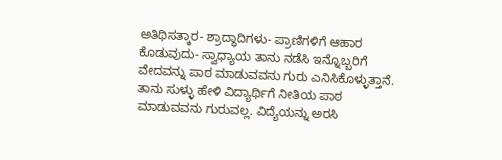ಅತಿಥಿಸತ್ಕಾರ- ಶ್ರಾದ್ಧಾದಿಗಳು- ಪ್ರಾಣಿಗಳಿಗೆ ಆಹಾರ ಕೊಡುವುದು- ಸ್ವಾಧ್ಯಾಯ ತಾನು ನಡೆಸಿ ಇನ್ನೊಬ್ಬರಿಗೆ ವೇದವನ್ನು ಪಾಠ ಮಾಡುವವನು ಗುರು ಎನಿಸಿಕೊಳ್ಳುತ್ತಾನೆ. ತಾನು ಸುಳ್ಳು ಹೇಳಿ ವಿದ್ಯಾರ್ಥಿಗೆ ನೀತಿಯ ಪಾಠ ಮಾಡುವವನು ಗುರುವಲ್ಲ. ವಿದ್ಯೆಯನ್ನು ಅರಸಿ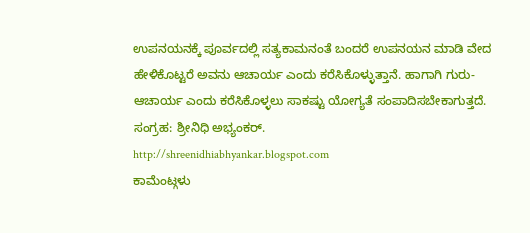ಉಪನಯನಕ್ಕೆ ಪೂರ್ವದಲ್ಲಿ ಸತ್ಯಕಾಮನಂತೆ ಬಂದರೆ ಉಪನಯನ ಮಾಡಿ ವೇದ ಹೇಳಿಕೊಟ್ಟರೆ ಅವನು ಆಚಾರ್ಯ ಎಂದು ಕರೆಸಿಕೊಳ್ಳುತ್ತಾನೆ. ಹಾಗಾಗಿ ಗುರು- ಆಚಾರ್ಯ ಎಂದು ಕರೆಸಿಕೊಳ್ಳಲು ಸಾಕಷ್ಟು ಯೋಗ್ಯತೆ ಸಂಪಾದಿಸಬೇಕಾಗುತ್ತದೆ.
ಸಂಗ್ರಹ: ಶ್ರೀನಿಧಿ ಅಭ್ಯಂಕರ್.
http://shreenidhiabhyankar.blogspot.com
ಕಾಮೆಂಟ್ಗಳು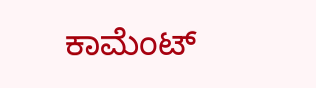ಕಾಮೆಂಟ್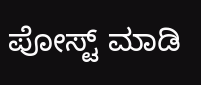ಪೋಸ್ಟ್ ಮಾಡಿ